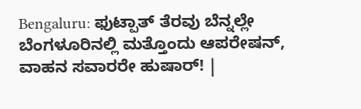Bengaluru: ಫುಟ್ಪಾತ್ ತೆರವು ಬೆನ್ನಲ್ಲೇ ಬೆಂಗಳೂರಿನಲ್ಲಿ ಮತ್ತೊಂದು ಆಪರೇಷನ್, ವಾಹನ ಸವಾರರೇ ಹುಷಾರ್! |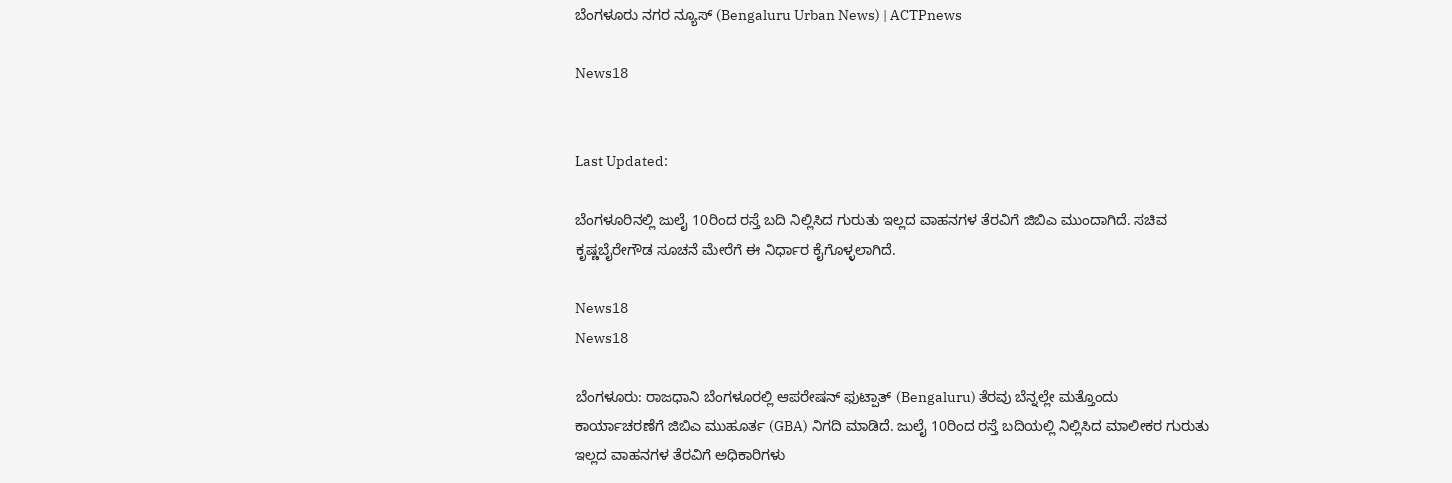ಬೆಂಗಳೂರು ನಗರ ನ್ಯೂಸ್ (Bengaluru Urban News) | ACTPnews

News18


Last Updated:

ಬೆಂಗಳೂರಿನಲ್ಲಿ ಜುಲೈ 10ರಿಂದ ರಸ್ತೆ ಬದಿ ನಿಲ್ಲಿಸಿದ ಗುರುತು ಇಲ್ಲದ ವಾಹನಗಳ ತೆರವಿಗೆ ಜಿಬಿಎ ಮುಂದಾಗಿದೆ. ಸಚಿವ ಕೃಷ್ಣಬೈರೇಗೌಡ ಸೂಚನೆ ಮೇರೆಗೆ ಈ ನಿರ್ಧಾರ ಕೈಗೊಳ್ಳಲಾಗಿದೆ.

News18
News18

ಬೆಂಗಳೂರು: ರಾಜಧಾನಿ ಬೆಂಗಳೂರಲ್ಲಿ ಆಪರೇಷನ್ ಫುಟ್ಪಾತ್ (Bengaluru) ತೆರವು ಬೆನ್ನಲ್ಲೇ ಮತ್ತೊಂದು ಕಾರ್ಯಾಚರಣೆಗೆ ಜಿಬಿಎ ಮುಹೂರ್ತ (GBA) ನಿಗದಿ ಮಾಡಿದೆ. ಜುಲೈ 10ರಿಂದ ರಸ್ತೆ ಬದಿಯಲ್ಲಿ ನಿಲ್ಲಿಸಿದ ಮಾಲೀಕರ ಗುರುತು ಇಲ್ಲದ ವಾಹನಗಳ ತೆರವಿಗೆ ಅಧಿಕಾರಿಗಳು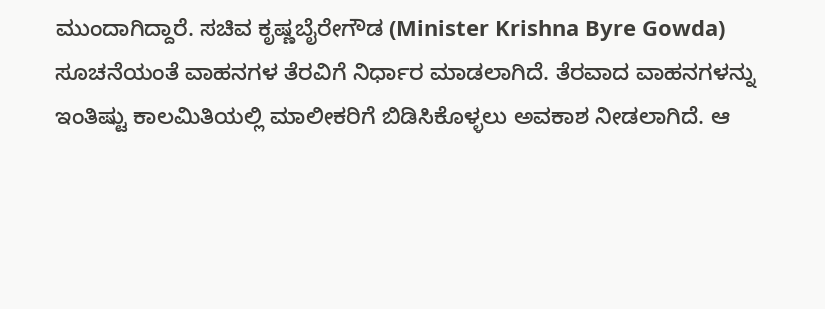ಮುಂದಾಗಿದ್ದಾರೆ. ಸಚಿವ ಕೃಷ್ಣಬೈರೇಗೌಡ (Minister Krishna Byre Gowda) ಸೂಚನೆಯಂತೆ ವಾಹನಗಳ ತೆರವಿಗೆ ನಿರ್ಧಾರ ಮಾಡಲಾಗಿದೆ. ತೆರವಾದ ವಾಹನಗಳನ್ನು ಇಂತಿಷ್ಟು ಕಾಲಮಿತಿಯಲ್ಲಿ ಮಾಲೀಕರಿಗೆ ಬಿಡಿಸಿಕೊಳ್ಳಲು ಅವಕಾಶ ನೀಡಲಾಗಿದೆ. ಆ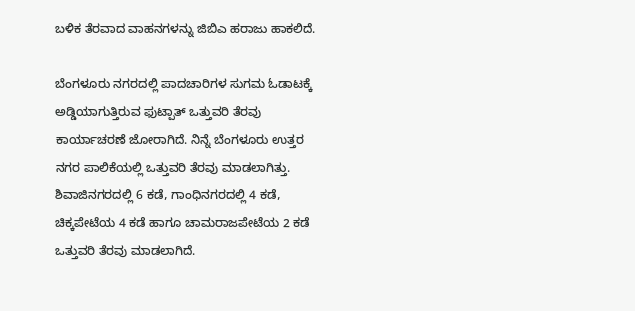ಬಳಿಕ ತೆರವಾದ ವಾಹನಗಳನ್ನು ಜಿಬಿಎ ಹರಾಜು ಹಾಕಲಿದೆ.

ಬೆಂಗಳೂರು ನಗರದಲ್ಲಿ ಪಾದಚಾರಿಗಳ ಸುಗಮ ಓಡಾಟಕ್ಕೆ ಅಡ್ಡಿಯಾಗುತ್ತಿರುವ ಫುಟ್ಪಾತ್ ಒತ್ತುವರಿ ತೆರವು ಕಾರ್ಯಾಚರಣೆ ಜೋರಾಗಿದೆ. ನಿನ್ನೆ ಬೆಂಗಳೂರು ಉತ್ತರ ನಗರ ಪಾಲಿಕೆಯಲ್ಲಿ ಒತ್ತುವರಿ ತೆರವು ಮಾಡಲಾಗಿತ್ತು. ಶಿವಾಜಿನಗರದಲ್ಲಿ 6 ಕಡೆ, ಗಾಂಧಿನಗರದಲ್ಲಿ 4 ಕಡೆ, ಚಿಕ್ಕಪೇಟೆಯ 4 ಕಡೆ ಹಾಗೂ ಚಾಮರಾಜಪೇಟೆಯ 2 ಕಡೆ ಒತ್ತುವರಿ ತೆರವು ಮಾಡಲಾಗಿದೆ.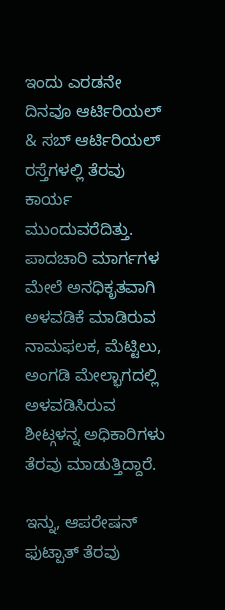ಇಂದು ಎರಡನೇ ದಿನವೂ ಆರ್ಟಿರಿಯಲ್ & ಸಬ್ ಆರ್ಟಿರಿಯಲ್ ರಸ್ತೆಗಳಲ್ಲಿ ತೆರವು ಕಾರ್ಯ ಮುಂದುವರೆದಿತ್ತು. ಪಾದಚಾರಿ ಮಾರ್ಗಗಳ ಮೇಲೆ ಅನಧಿಕೃತವಾಗಿ ಅಳವಡಿಕೆ ಮಾಡಿರುವ ನಾಮಫಲಕ, ಮೆಟ್ಟಿಲು, ಅಂಗಡಿ ಮೇಲ್ಭಾಗದಲ್ಲಿ ಅಳವಡಿಸಿರುವ ಶೀಟ್ಗಳನ್ನ ಅಧಿಕಾರಿಗಳು ತೆರವು ಮಾಡುತ್ತಿದ್ದಾರೆ.

ಇನ್ನು, ಆಪರೇಷನ್ ಫುಟ್ಪಾತ್ ತೆರವು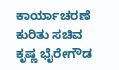ಕಾರ್ಯಾಚರಣೆ ಕುರಿತು ಸಚಿವ ಕೃಷ್ಣ ಭೈರೇಗೌಡ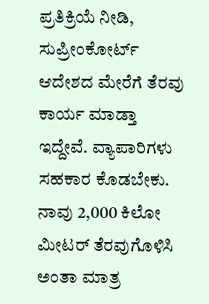ಪ್ರತಿಕ್ರಿಯೆ ನೀಡಿ, ಸುಪ್ರೀಂಕೋರ್ಟ್ ಆದೇಶದ ಮೇರೆಗೆ ತೆರವು ಕಾರ್ಯ ಮಾಡ್ತಾ ಇದ್ದೇವೆ. ವ್ಯಾಪಾರಿಗಳು ಸಹಕಾರ ಕೊಡಬೇಕು. ನಾವು 2,000 ಕಿಲೋ ಮೀಟರ್ ತೆರವುಗೊಳಿಸಿ ಅಂತಾ ಮಾತ್ರ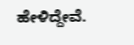ಹೇಳಿದ್ದೇವೆ.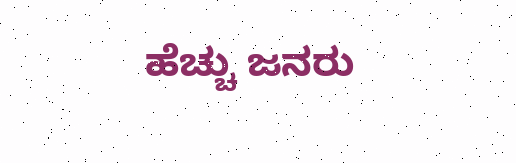ಹೆಚ್ಚು ಜನರು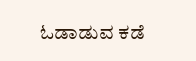ಓಡಾಡುವ ಕಡೆ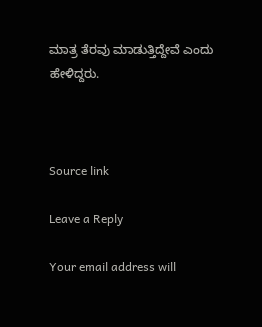ಮಾತ್ರ ತೆರವು ಮಾಡುತ್ತಿದ್ದೇವೆ ಎಂದು ಹೇಳಿದ್ದರು.



Source link

Leave a Reply

Your email address will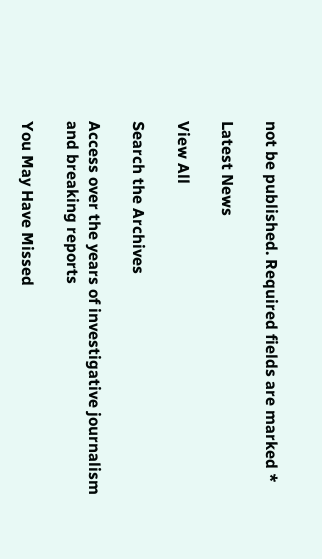not be published. Required fields are marked *

Latest News

View All

Search the Archives

Access over the years of investigative journalism and breaking reports

You May Have Missed